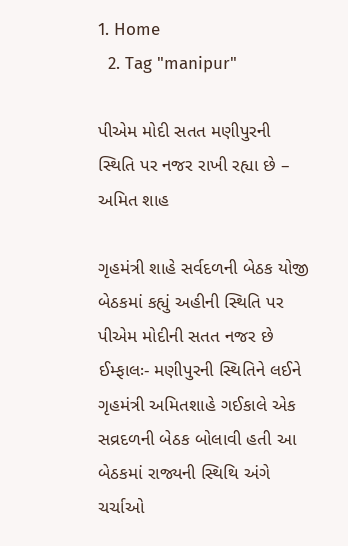1. Home
  2. Tag "manipur"

પીએમ મોદી સતત મણીપુરની સ્થિતિ પર નજર રાખી રહ્યા છે – અમિત શાહ

ગૃહમંત્રી શાહે સર્વદળની બેઠક યોજી બેઠકમાં કહ્યું અહીની સ્થિતિ પર પીએમ મોદીની સતત નજર છે ઈમ્ફાલઃ- મણીપુરની સ્થિતિને લઈને ગૃહમંત્રી અમિતશાહે ગઈકાલે એક સવ્રદળની બેઠક બોલાવી હતી આ બેઠકમાં રાજ્યની સ્થિથિ અંગે ચર્ચાઓ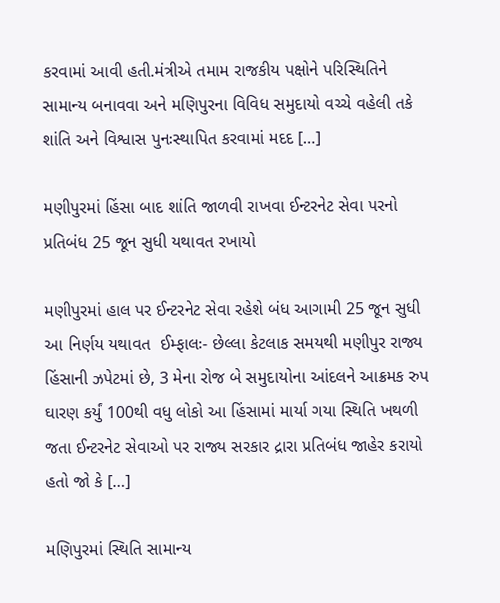કરવામાં આવી હતી.મંત્રીએ તમામ રાજકીય પક્ષોને પરિસ્થિતિને સામાન્ય બનાવવા અને મણિપુરના વિવિધ સમુદાયો વચ્ચે વહેલી તકે શાંતિ અને વિશ્વાસ પુનઃસ્થાપિત કરવામાં મદદ […]

મણીપુરમાં હિંસા બાદ શાંતિ જાળવી રાખવા ઈન્ટરનેટ સેવા પરનો પ્રતિબંધ 25 જૂન સુધી યથાવત રખાયો

મણીપુરમાં હાલ પર ઈન્ટરનેટ સેવા રહેશે બંધ આગામી 25 જૂન સુધી આ નિર્ણય યથાવત  ઈમ્ફાલઃ- છેલ્લા કેટલાક સમયથી મણીપુર રાજ્ય હિંસાની ઝપેટમાં છે, 3 મેના રોજ બે સમુદાયોના આંદલને આક્રમક રુપ ઘારણ કર્યું 100થી વધુ લોકો આ હિંસામાં માર્યા ગયા સ્થિતિ ખથળી જતા ઈન્ટરનેટ સેવાઓ પર રાજ્ય સરકાર દ્રારા પ્રતિબંધ જાહેર કરાયો હતો જો કે […]

મણિપુરમાં સ્થિતિ સામાન્ય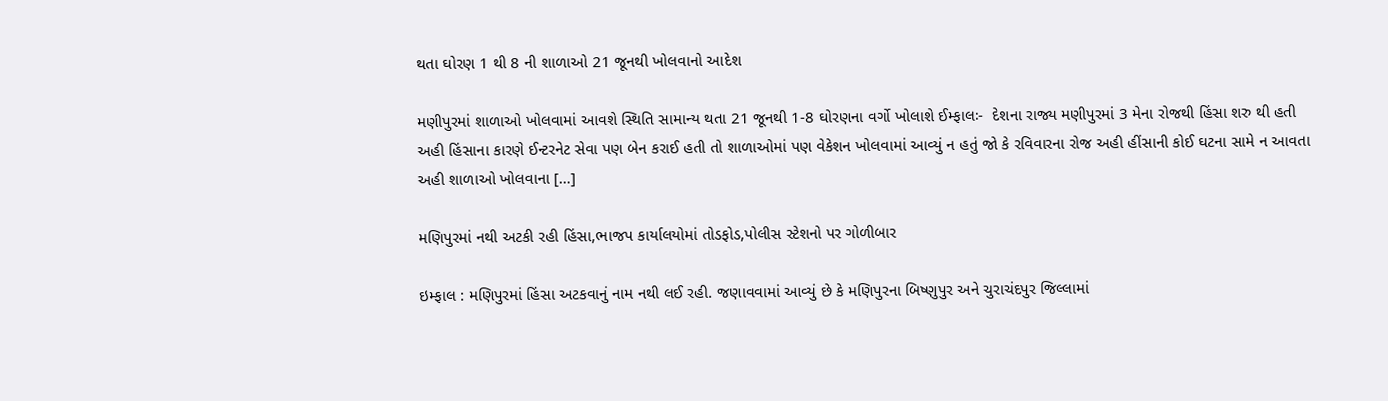થતા ઘોરણ 1 થી 8 ની શાળાઓ 21 જૂનથી ખોલવાનો આદેશ

મણીપુરમાં શાળાઓ ખોલવામાં આવશે સ્થિતિ સામાન્ય થતા 21 જૂનથી 1-8 ઘોરણના વર્ગો ખોલાશે ઈમ્ફાલઃ-  દેશના રાજ્ય મણીપુરમાં 3 મેના રોજથી હિંસા શરુ થી હતી અહી હિંસાના કારણે ઈન્ટરનેટ સેવા પણ બેન કરાઈ હતી તો શાળાઓમાં પણ વેકેશન ખોલવામાં આવ્યું ન હતું જો કે રવિવારના રોજ અહી હીંસાની કોઈ ઘટના સામે ન આવતા અહી શાળાઓ ખોલવાના […]

મણિપુરમાં નથી અટકી રહી હિંસા,ભાજપ કાર્યાલયોમાં તોડફોડ,પોલીસ સ્ટેશનો પર ગોળીબાર

ઇમ્ફાલ : મણિપુરમાં હિંસા અટકવાનું નામ નથી લઈ રહી. જણાવવામાં આવ્યું છે કે મણિપુરના બિષ્ણુપુર અને ચુરાચંદપુર જિલ્લામાં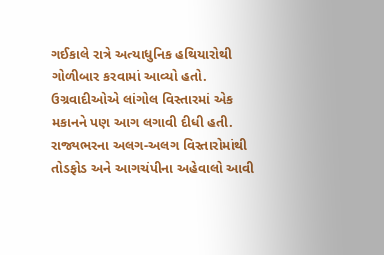ગઈકાલે રાત્રે અત્યાધુનિક હથિયારોથી ગોળીબાર કરવામાં આવ્યો હતો. ઉગ્રવાદીઓએ લાંગોલ વિસ્તારમાં એક મકાનને પણ આગ લગાવી દીધી હતી. રાજ્યભરના અલગ-અલગ વિસ્તારોમાંથી તોડફોડ અને આગચંપીના અહેવાલો આવી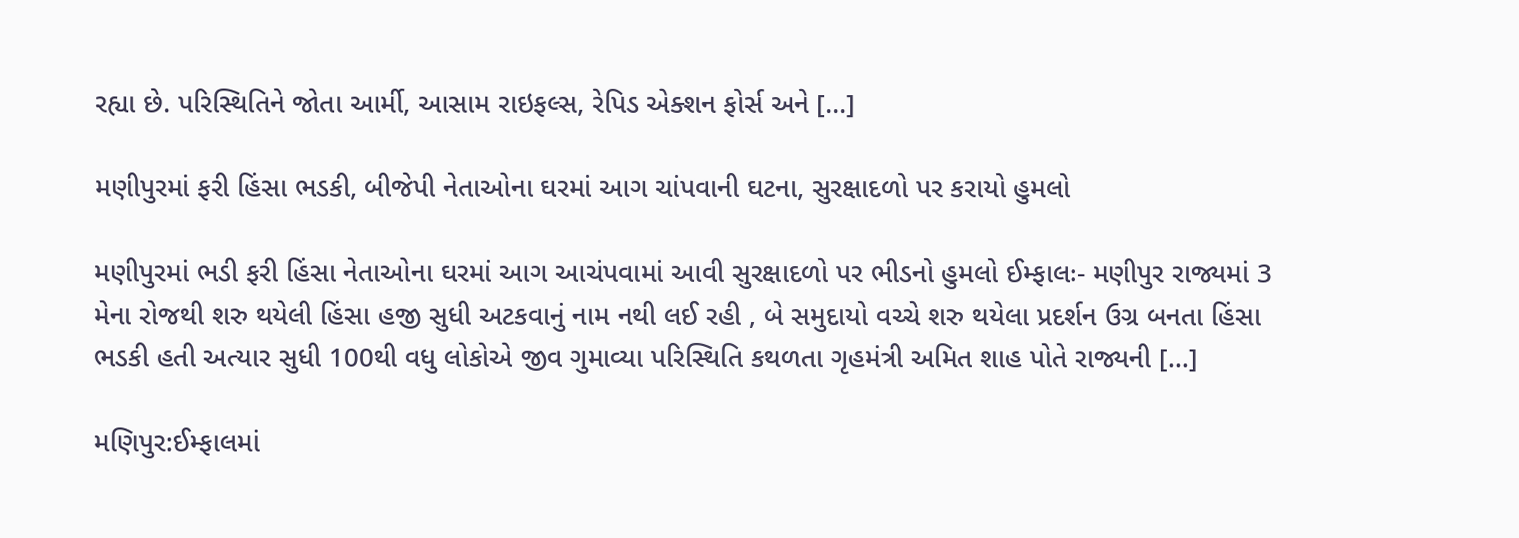રહ્યા છે. પરિસ્થિતિને જોતા આર્મી, આસામ રાઇફલ્સ, રેપિડ એક્શન ફોર્સ અને […]

મણીપુરમાં ફરી હિંસા ભડકી, બીજેપી નેતાઓના ઘરમાં આગ ચાંપવાની ઘટના, સુરક્ષાદળો પર કરાયો હુમલો

મણીપુરમાં ભડી ફરી હિંસા નેતાઓના ઘરમાં આગ આચંપવામાં આવી સુરક્ષાદળો પર ભીડનો હુમલો ઈમ્ફાલઃ- મણીપુર રાજ્યમાં 3 મેના રોજથી શરુ થયેલી હિંસા હજી સુધી અટકવાનું નામ નથી લઈ રહી , બે સમુદાયો વચ્ચે શરુ થયેલા પ્રદર્શન ઉગ્ર બનતા હિંસા ભડકી હતી અત્યાર સુધી 100થી વધુ લોકોએ જીવ ગુમાવ્યા પરિસ્થિતિ કથળતા ગૃહમંત્રી અમિત શાહ પોતે રાજ્યની […]

મણિપુર:ઈમ્ફાલમાં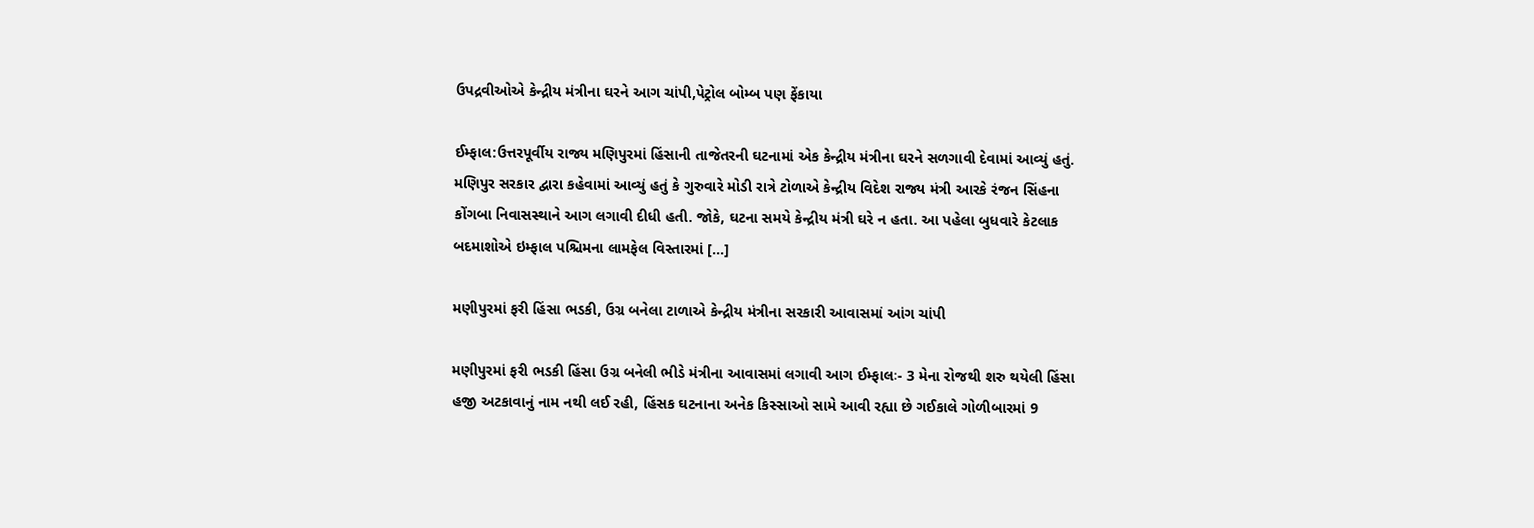ઉપદ્રવીઓએ કેન્દ્રીય મંત્રીના ઘરને આગ ચાંપી,પેટ્રોલ બોમ્બ પણ ફેંકાયા

ઈમ્ફાલ:ઉત્તરપૂર્વીય રાજ્ય મણિપુરમાં હિંસાની તાજેતરની ઘટનામાં એક કેન્દ્રીય મંત્રીના ઘરને સળગાવી દેવામાં આવ્યું હતું. મણિપુર સરકાર દ્વારા કહેવામાં આવ્યું હતું કે ગુરુવારે મોડી રાત્રે ટોળાએ કેન્દ્રીય વિદેશ રાજ્ય મંત્રી આરકે રંજન સિંહના કોંગબા નિવાસસ્થાને આગ લગાવી દીધી હતી. જોકે, ઘટના સમયે કેન્દ્રીય મંત્રી ઘરે ન હતા. આ પહેલા બુધવારે કેટલાક બદમાશોએ ઇમ્ફાલ પશ્ચિમના લામફેલ વિસ્તારમાં […]

મણીપુરમાં ફરી હિંસા ભડકી, ઉગ્ર બનેલા ટાળાએ કેન્દ્રીય મંત્રીના સરકારી આવાસમાં આંગ ચાંપી

મણીપુરમાં ફરી ભડકી હિંસા ઉગ્ર બનેલી ભીડે મંત્રીના આવાસમાં લગાવી આગ ઈમ્ફાલઃ- 3 મેના રોજથી શરુ થયેલી હિંસા હજી અટકાવાનું નામ નથી લઈ રહી, હિંસક ઘટનાના અનેક કિસ્સાઓ સામે આવી રહ્યા છે ગઈકાલે ગોળીબારમાં 9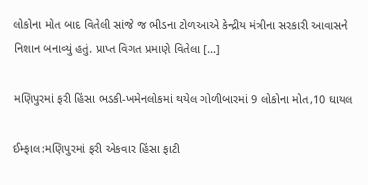લોકોના મોત બાદ વિતેલી સાંજે જ ભીડના ટોળઆએ કેન્દ્રીય મંત્રીના સરકારી આવાસને નિશાન બનાવ્યું હતું. પ્રાપ્ત વિગત પ્રમાણે વિતેલા […]

મણિપુરમાં ફરી હિંસા ભડકી-ખમેનલોકમાં થયેલ ગોળીબારમાં 9 લોકોના મોત,10 ઘાયલ

ઈમ્ફાલ:મણિપુરમાં ફરી એકવાર હિંસા ફાટી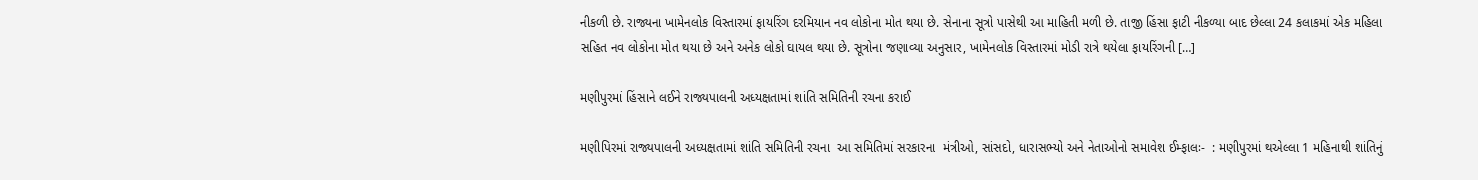નીકળી છે. રાજ્યના ખામેનલોક વિસ્તારમાં ફાયરિંગ દરમિયાન નવ લોકોના મોત થયા છે. સેનાના સૂત્રો પાસેથી આ માહિતી મળી છે. તાજી હિંસા ફાટી નીકળ્યા બાદ છેલ્લા 24 કલાકમાં એક મહિલા સહિત નવ લોકોના મોત થયા છે અને અનેક લોકો ઘાયલ થયા છે. સૂત્રોના જણાવ્યા અનુસાર, ખામેનલોક વિસ્તારમાં મોડી રાત્રે થયેલા ફાયરિંગની […]

મણીપુરમાં હિંસાને લઈને રાજ્યપાલની અધ્યક્ષતામાં શાંતિ સમિતિની રચના કરાઈ

મણીપિરમાં રાજ્યપાલની અધ્યક્ષતામાં શાંતિ સમિતિની રચના  આ સમિતિમાં સરકારના  મંત્રીઓ, સાંસદો, ધારાસભ્યો અને નેતાઓનો સમાવેશ ઈમ્ફાલઃ-  : મણીપુરમાં થએલ્લા 1 મહિનાથી શાંતિનું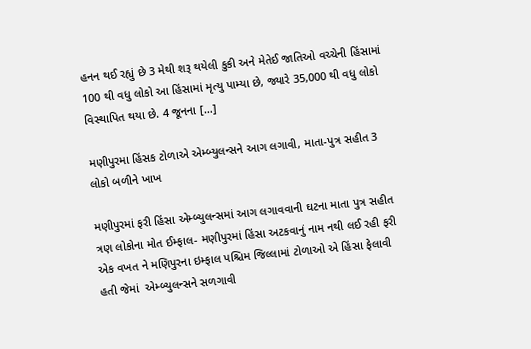હનન થઈ રહ્યું છે 3 મેથી શરૂ થયેલી કુકી અને મેતેઈ જાતિઓ વચ્ચેની હિંસામાં 100 થી વધુ લોકો આ હિંસામાં મૃત્યુ પામ્યા છે, જ્યારે 35,000 થી વધુ લોકો વિસ્થાપિત થયા છે. 4 જૂનના […]

મણીપુરમા હિંસક ટોળાએ એમ્બ્યુલન્સને આગ લગાવી, માતા-પુત્ર સહીત 3 લોકો બળીને ખાખ

મણીપુરમાં ફરી હિંસા એમ્બ્યુલન્સમાં આગ લગાવવાની ઘટના માતા પુત્ર સહીત ત્રણ લોકોના મોત ઈમ્ફાલ- મણીપુરમાં હિંસા અટકવાનું નામ નથી લઈ રહી ફરી એક વખત ને મણિપુરના ઇમ્ફાલ પશ્ચિમ જિલ્લામાં ટોળાઓ એ હિંસા ફેલાવી હતી જેમાં  એમ્બ્યુલન્સને સળગાવી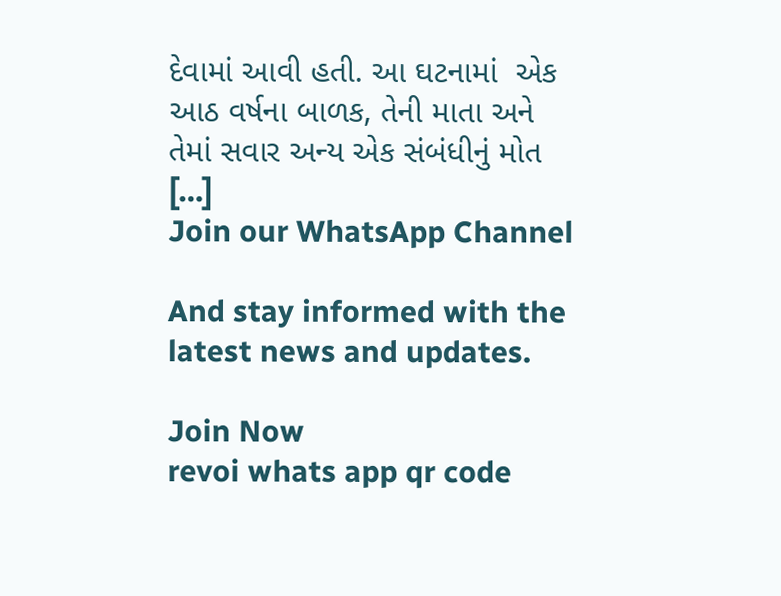દેવામાં આવી હતી. આ ઘટનામાં  એક આઠ વર્ષના બાળક, તેની માતા અને તેમાં સવાર અન્ય એક સંબંધીનું મોત […]
Join our WhatsApp Channel

And stay informed with the latest news and updates.

Join Now
revoi whats app qr code